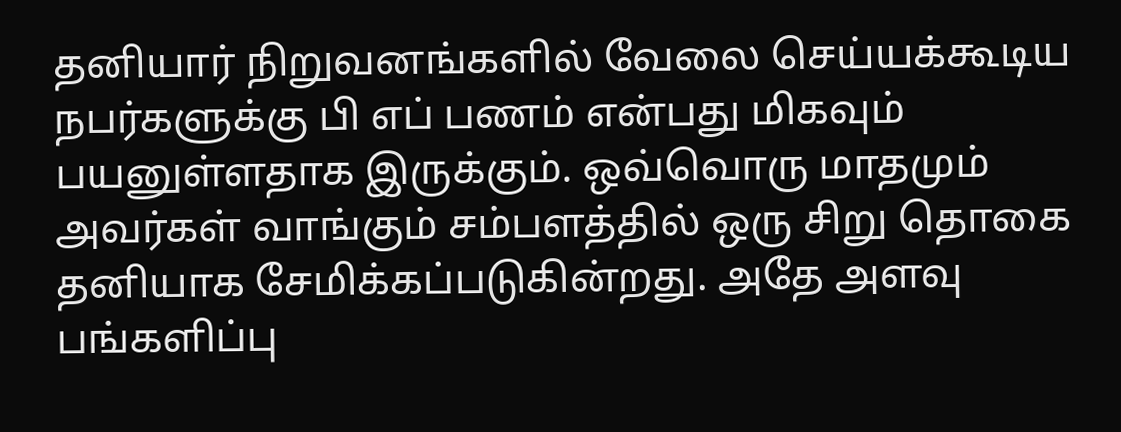தனியார் நிறுவனங்களில் வேலை செய்யக்கூடிய நபர்களுக்கு பி எப் பணம் என்பது மிகவும் பயனுள்ளதாக இருக்கும். ஒவ்வொரு மாதமும் அவர்கள் வாங்கும் சம்பளத்தில் ஒரு சிறு தொகை தனியாக சேமிக்கப்படுகின்றது. அதே அளவு பங்களிப்பு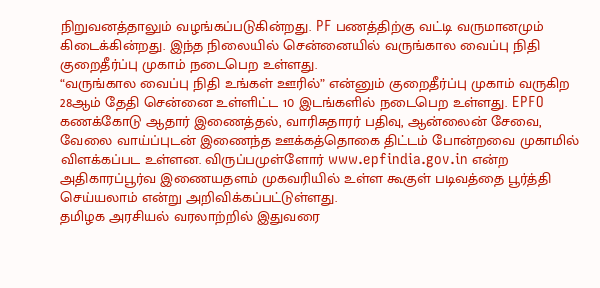நிறுவனத்தாலும் வழங்கப்படுகின்றது. PF பணத்திற்கு வட்டி வருமானமும் கிடைக்கின்றது. இந்த நிலையில் சென்னையில் வருங்கால வைப்பு நிதி குறைதீர்ப்பு முகாம் நடைபெற உள்ளது.
“வருங்கால வைப்பு நிதி உங்கள் ஊரில்” என்னும் குறைதீர்ப்பு முகாம் வருகிற 28ஆம் தேதி சென்னை உள்ளிட்ட 10 இடங்களில் நடைபெற உள்ளது. EPFO கணக்கோடு ஆதார் இணைத்தல், வாரிசுதாரர் பதிவு, ஆன்லைன் சேவை, வேலை வாய்ப்புடன் இணைந்த ஊக்கத்தொகை திட்டம் போன்றவை முகாமில் விளக்கப்பட உள்ளன. விருப்பமுள்ளோர் www.epfindia.gov.in என்ற அதிகாரப்பூர்வ இணையதளம் முகவரியில் உள்ள கூகுள் படிவத்தை பூர்த்தி செய்யலாம் என்று அறிவிக்கப்பட்டுள்ளது.
தமிழக அரசியல் வரலாற்றில் இதுவரை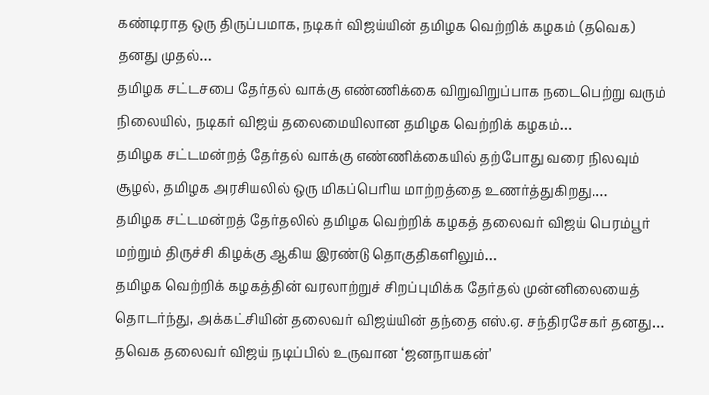கண்டிராத ஒரு திருப்பமாக, நடிகர் விஜய்யின் தமிழக வெற்றிக் கழகம் (தவெக) தனது முதல்…
தமிழக சட்டசபை தேர்தல் வாக்கு எண்ணிக்கை விறுவிறுப்பாக நடைபெற்று வரும் நிலையில், நடிகர் விஜய் தலைமையிலான தமிழக வெற்றிக் கழகம்…
தமிழக சட்டமன்றத் தேர்தல் வாக்கு எண்ணிக்கையில் தற்போது வரை நிலவும் சூழல், தமிழக அரசியலில் ஒரு மிகப்பெரிய மாற்றத்தை உணர்த்துகிறது.…
தமிழக சட்டமன்றத் தேர்தலில் தமிழக வெற்றிக் கழகத் தலைவர் விஜய் பெரம்பூர் மற்றும் திருச்சி கிழக்கு ஆகிய இரண்டு தொகுதிகளிலும்…
தமிழக வெற்றிக் கழகத்தின் வரலாற்றுச் சிறப்புமிக்க தேர்தல் முன்னிலையைத் தொடர்ந்து, அக்கட்சியின் தலைவர் விஜய்யின் தந்தை எஸ்.ஏ. சந்திரசேகர் தனது…
தவெக தலைவர் விஜய் நடிப்பில் உருவான ‘ஜனநாயகன்’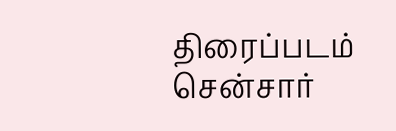திரைப்படம் சென்சார்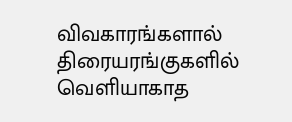விவகாரங்களால் திரையரங்குகளில் வெளியாகாத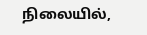நிலையில்,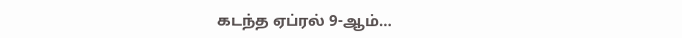கடந்த ஏப்ரல் 9-ஆம்…